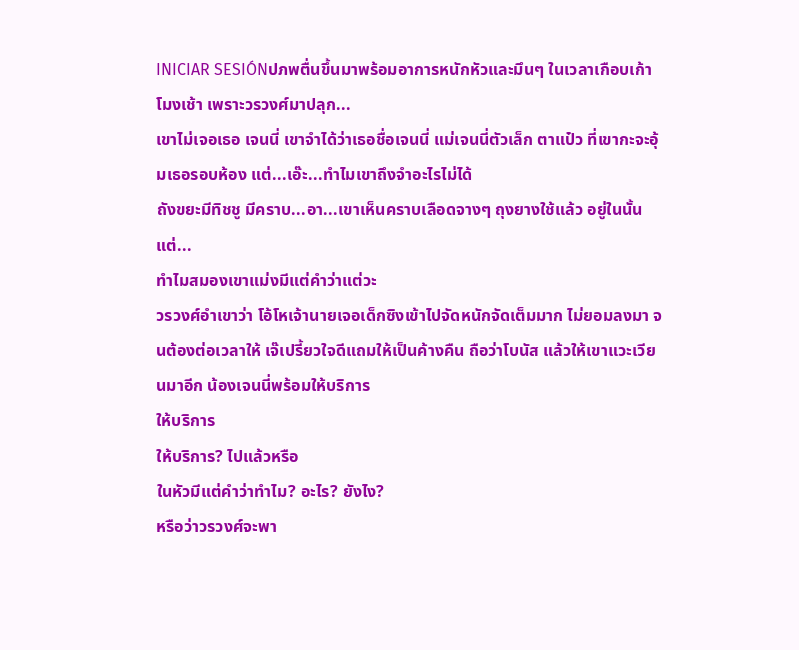INICIAR SESIÓNปภพตื่นขึ้นมาพร้อมอาการหนักหัวและมึนๆ ในเวลาเกือบเก้าโมงเช้า เพราะวรวงศ์มาปลุก...
เขาไม่เจอเธอ เจนนี่ เขาจำได้ว่าเธอชื่อเจนนี่ แม่เจนนี่ตัวเล็ก ตาแป๋ว ที่เขากะจะอุ้มเธอรอบห้อง แต่...เอ๊ะ...ทำไมเขาถึงจำอะไรไม่ได้
ถังขยะมีทิชชู มีคราบ...อา...เขาเห็นคราบเลือดจางๆ ถุงยางใช้แล้ว อยู่ในนั้น
แต่...
ทำไมสมองเขาแม่งมีแต่คำว่าแต่วะ
วรวงศ์อำเขาว่า โอ้โหเจ้านายเจอเด็กซิงเข้าไปจัดหนักจัดเต็มมาก ไม่ยอมลงมา จนต้องต่อเวลาให้ เจ๊เปรี้ยวใจดีแถมให้เป็นค้างคืน ถือว่าโบนัส แล้วให้เขาแวะเวียนมาอีก น้องเจนนี่พร้อมให้บริการ
ให้บริการ
ให้บริการ? ไปแล้วหรือ
ในหัวมีแต่คำว่าทำไม? อะไร? ยังไง?
หรือว่าวรวงศ์จะพา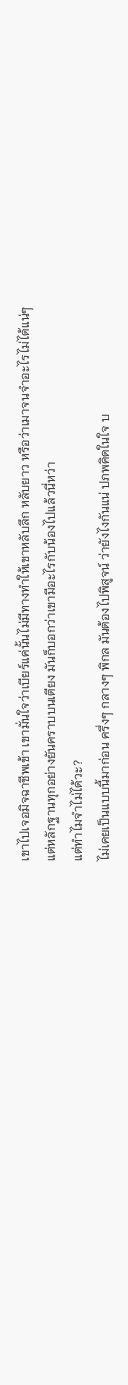เขาไปเจอมิจฉาชีพเข้า เขามั่นใจว่าเบียร์แค่นั้นไม่มีทางทำให้เขาหลับลึก หลับยาว หรือว่าเมาจนจำอะไรไม่ได้แน่ๆ
แต่หลักฐานทุกอย่างยันคราบบนเตียง มันก็บอกว่าเขามีอะไรกับน้องไปแล้วนี่หว่า
แต่ทำไมจำไม่ได้วะ?
ไม่เคยเป็นแบบนี้มาก่อน ครึ่งๆ กลางๆ พิกล มันต้องไปพิสูจน์ ว่ายังไงกันแน่ ปภพคิดในใจ บ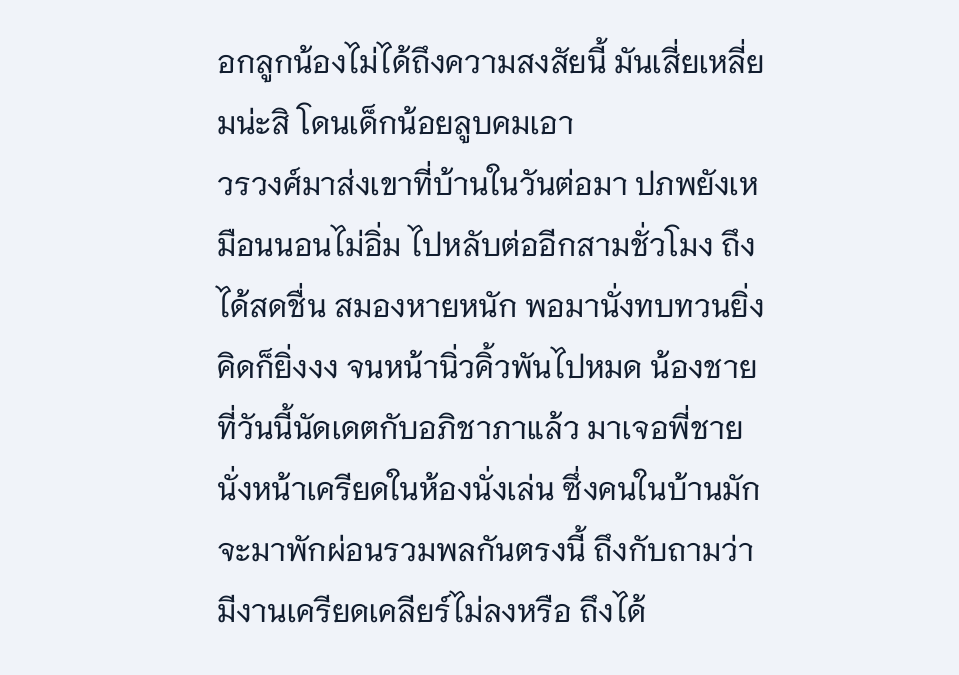อกลูกน้องไม่ได้ถึงความสงสัยนี้ มันเสี่ยเหลี่ยมน่ะสิ โดนเด็กน้อยลูบคมเอา
วรวงศ์มาส่งเขาที่บ้านในวันต่อมา ปภพยังเหมือนนอนไม่อิ่ม ไปหลับต่ออีกสามชั่วโมง ถึงได้สดชื่น สมองหายหนัก พอมานั่งทบทวนยิ่งคิดก็ยิ่งงง จนหน้านิ่วคิ้วพันไปหมด น้องชายที่วันนี้นัดเดตกับอภิชาภาแล้ว มาเจอพี่ชายนั่งหน้าเครียดในห้องนั่งเล่น ซึ่งคนในบ้านมักจะมาพักผ่อนรวมพลกันตรงนี้ ถึงกับถามว่า มีงานเครียดเคลียร์ไม่ลงหรือ ถึงได้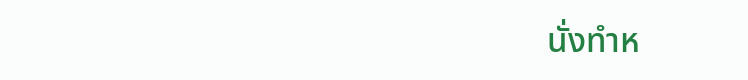นั่งทำห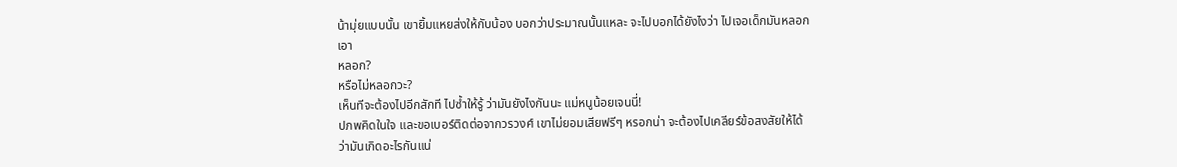น้ามุ่ยแบบนั้น เขายิ้มแหยส่งให้กับน้อง บอกว่าประมาณนั้นแหละ จะไปบอกได้ยังไงว่า ไปเจอเด็กมันหลอกเอา
หลอก?
หรือไม่หลอกวะ?
เห็นทีจะต้องไปอีกสักที ไปซ้ำให้รู้ ว่ามันยังไงกันนะ แม่หนูน้อยเจนนี่!
ปภพคิดในใจ และขอเบอร์ติดต่อจากวรวงศ์ เขาไม่ยอมเสียฟรีๆ หรอกน่า จะต้องไปเคลียร์ข้อสงสัยให้ได้ว่ามันเกิดอะไรกันแน่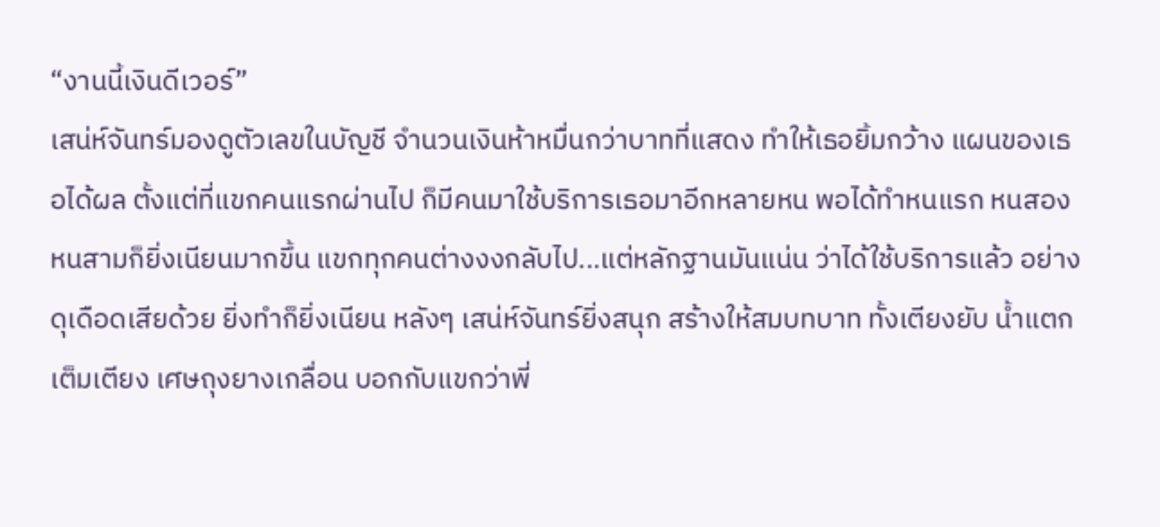“งานนี้เงินดีเวอร์”
เสน่ห์จันทร์มองดูตัวเลขในบัญชี จำนวนเงินห้าหมื่นกว่าบาทที่แสดง ทำให้เธอยิ้มกว้าง แผนของเธอได้ผล ตั้งแต่ที่แขกคนแรกผ่านไป ก็มีคนมาใช้บริการเธอมาอีกหลายหน พอได้ทำหนแรก หนสอง หนสามก็ยิ่งเนียนมากขึ้น แขกทุกคนต่างงงกลับไป...แต่หลักฐานมันแน่น ว่าได้ใช้บริการแล้ว อย่างดุเดือดเสียด้วย ยิ่งทำก็ยิ่งเนียน หลังๆ เสน่ห์จันทร์ยิ่งสนุก สร้างให้สมบทบาท ทั้งเตียงยับ น้ำแตกเต็มเตียง เศษถุงยางเกลื่อน บอกกับแขกว่าพี่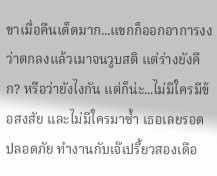ขาเมื่อคืนเด็ดมาก...แขกก็ออกอาการงง ว่าตกลงแล้วเมาจนวูบสติ แต่ร่างยังคึก? หรือว่ายังไงกัน แต่ก็น่ะ...ไม่มีใครมีข้อสงสัย และไม่มีใครมาซ้ำ เธอเลยรอดปลอดภัย ทำงานกับเจ๊เปรี้ยวสองเดือ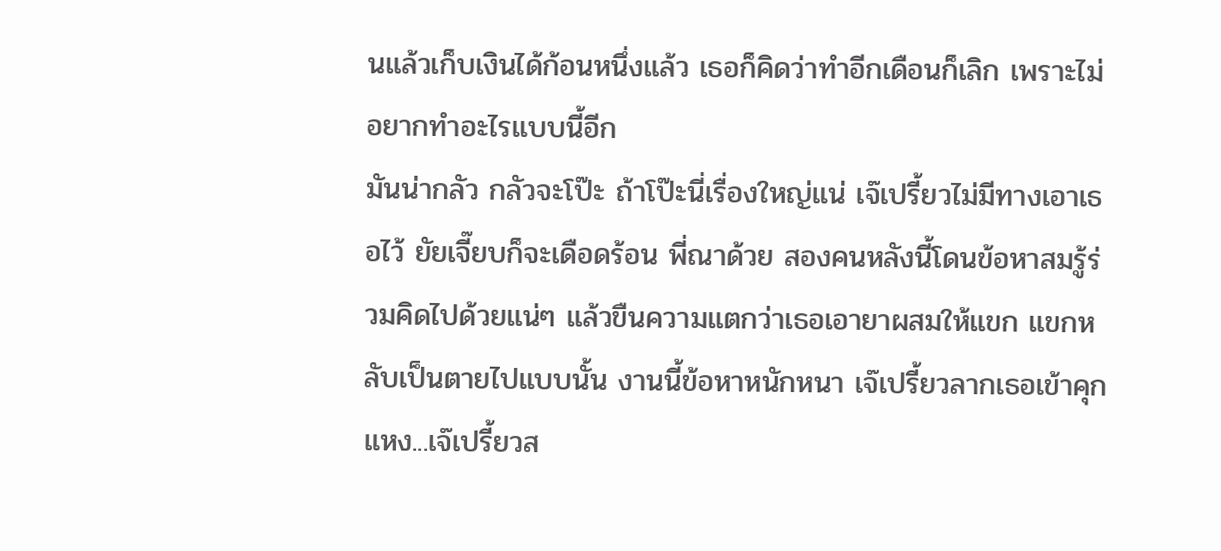นแล้วเก็บเงินได้ก้อนหนึ่งแล้ว เธอก็คิดว่าทำอีกเดือนก็เลิก เพราะไม่อยากทำอะไรแบบนี้อีก
มันน่ากลัว กลัวจะโป๊ะ ถ้าโป๊ะนี่เรื่องใหญ่แน่ เจ๊เปรี้ยวไม่มีทางเอาเธอไว้ ยัยเจี๊ยบก็จะเดือดร้อน พี่ณาด้วย สองคนหลังนี้โดนข้อหาสมรู้ร่วมคิดไปด้วยแน่ๆ แล้วขืนความแตกว่าเธอเอายาผสมให้แขก แขกหลับเป็นตายไปแบบนั้น งานนี้ข้อหาหนักหนา เจ๊เปรี้ยวลากเธอเข้าคุกแหง...เจ๊เปรี้ยวส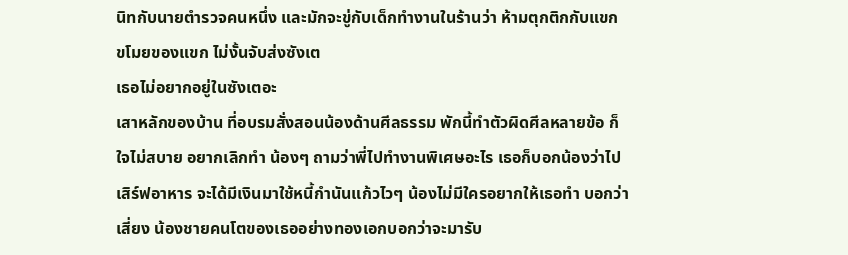นิทกับนายตำรวจคนหนึ่ง และมักจะขู่กับเด็กทำงานในร้านว่า ห้ามตุกติกกับแขก ขโมยของแขก ไม่งั้นจับส่งซังเต
เธอไม่อยากอยู่ในซังเตอะ
เสาหลักของบ้าน ที่อบรมสั่งสอนน้องด้านศีลธรรม พักนี้ทำตัวผิดศีลหลายข้อ ก็ใจไม่สบาย อยากเลิกทำ น้องๆ ถามว่าพี่ไปทำงานพิเศษอะไร เธอก็บอกน้องว่าไปเสิร์ฟอาหาร จะได้มีเงินมาใช้หนี้กำนันแก้วไวๆ น้องไม่มีใครอยากให้เธอทำ บอกว่าเสี่ยง น้องชายคนโตของเธออย่างทองเอกบอกว่าจะมารับ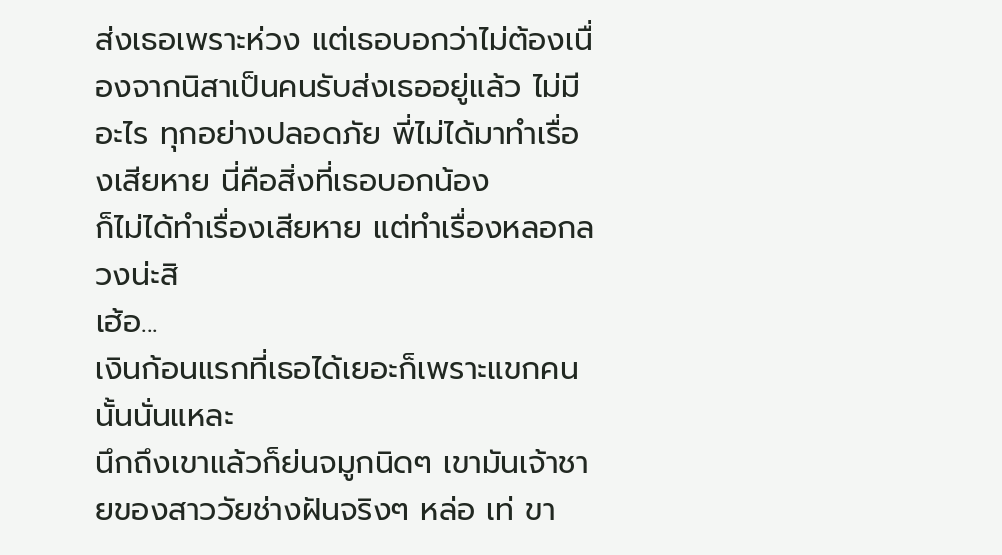ส่งเธอเพราะห่วง แต่เธอบอกว่าไม่ต้องเนื่องจากนิสาเป็นคนรับส่งเธออยู่แล้ว ไม่มีอะไร ทุกอย่างปลอดภัย พี่ไม่ได้มาทำเรื่องเสียหาย นี่คือสิ่งที่เธอบอกน้อง
ก็ไม่ได้ทำเรื่องเสียหาย แต่ทำเรื่องหลอกลวงน่ะสิ
เฮ้อ...
เงินก้อนแรกที่เธอได้เยอะก็เพราะแขกคนนั้นนั่นแหละ
นึกถึงเขาแล้วก็ย่นจมูกนิดๆ เขามันเจ้าชายของสาววัยช่างฝันจริงๆ หล่อ เท่ ขา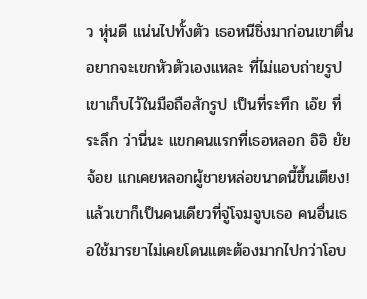ว หุ่นดี แน่นไปทั้งตัว เธอหนีชิ่งมาก่อนเขาตื่น อยากจะเขกหัวตัวเองแหละ ที่ไม่แอบถ่ายรูปเขาเก็บไว้ในมือถือสักรูป เป็นที่ระทึก เอ๊ย ที่ระลึก ว่านี่นะ แขกคนแรกที่เธอหลอก อิอิ ยัยจ้อย แกเคยหลอกผู้ชายหล่อขนาดนี้ขึ้นเตียง!
แล้วเขาก็เป็นคนเดียวที่จู่โจมจูบเธอ คนอื่นเธอใช้มารยาไม่เคยโดนแตะต้องมากไปกว่าโอบ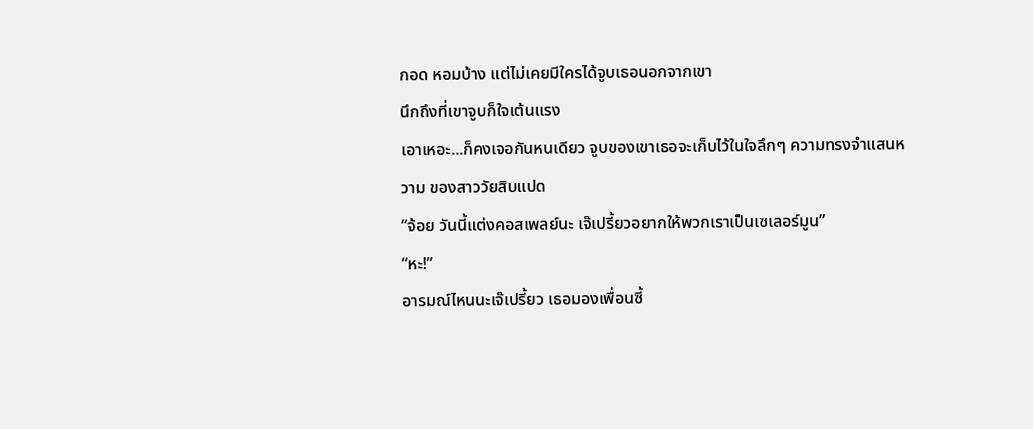กอด หอมบ้าง แต่ไม่เคยมีใครได้จูบเธอนอกจากเขา
นึกถึงที่เขาจูบก็ใจเต้นแรง
เอาเหอะ...ก็คงเจอกันหนเดียว จูบของเขาเธอจะเก็บไว้ในใจลึกๆ ความทรงจำแสนหวาม ของสาววัยสิบแปด
“จ้อย วันนี้แต่งคอสเพลย์นะ เจ๊เปรี้ยวอยากให้พวกเราเป็นเซเลอร์มูน”
“หะ!”
อารมณ์ไหนนะเจ๊เปรี้ยว เธอมองเพื่อนซี้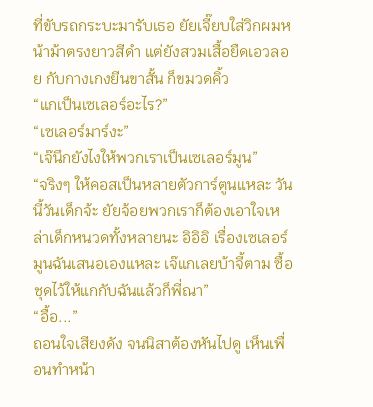ที่ขับรถกระบะมารับเธอ ยัยเจี๊ยบใส่วิกผมหน้าม้าตรงยาวสีดำ แต่ยังสวมเสื้อยืดเอวลอย กับกางเกงยีนขาสั้น ก็ขมวดคิ้ว
“แกเป็นเซเลอร์อะไร?”
“เซเลอร์มาร์งะ”
“เจ๊นึกยังไงให้พวกเราเป็นเซเลอร์มูน”
“จริงๆ ให้คอสเป็นหลายตัวการ์ตูนแหละ วันนี้วันเด็กจ้ะ ยัยจ้อยพวกเราก็ต้องเอาใจเหล่าเด็กหนวดทั้งหลายนะ อิอิอิ เรื่องเซเลอร์มูนฉันเสนอเองแหละ เจ๊แกเลยบ้าจี้ตาม ซื้อชุดไว้ให้แกกับฉันแล้วก็พี่ณา”
“อื้อ...”
ถอนใจเสียงดัง จนนิสาต้องหันไปดู เห็นเพื่อนทำหน้า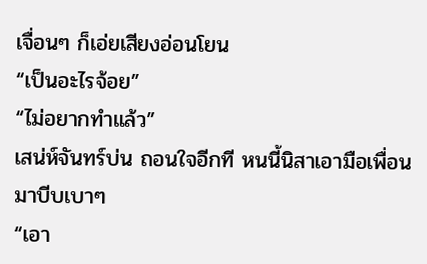เจื่อนๆ ก็เอ่ยเสียงอ่อนโยน
“เป็นอะไรจ้อย”
“ไม่อยากทำแล้ว”
เสน่ห์จันทร์บ่น ถอนใจอีกที หนนี้นิสาเอามือเพื่อนมาบีบเบาๆ
“เอา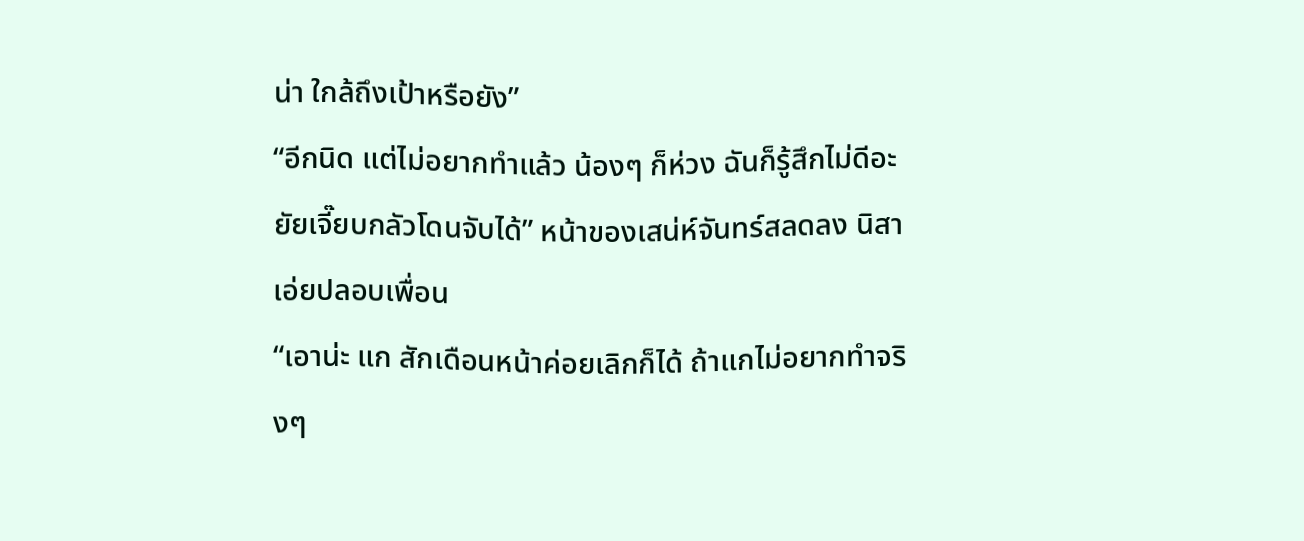น่า ใกล้ถึงเป้าหรือยัง”
“อีกนิด แต่ไม่อยากทำแล้ว น้องๆ ก็ห่วง ฉันก็รู้สึกไม่ดีอะ ยัยเจี๊ยบกลัวโดนจับได้” หน้าของเสน่ห์จันทร์สลดลง นิสาเอ่ยปลอบเพื่อน
“เอาน่ะ แก สักเดือนหน้าค่อยเลิกก็ได้ ถ้าแกไม่อยากทำจริงๆ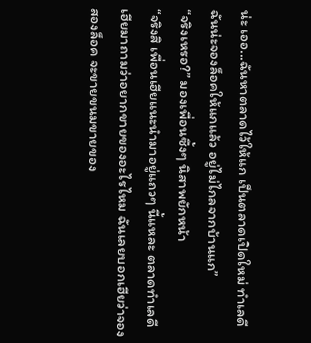น่ะ เออ...ฉันหาตลาดไว้ให้แก เป็นตลาดเปิดใหม่ ทำเลดี ฉันน่ะจองล็อคให้แกแล้ว อยู่ไม่ไกลจากบ้านแก”
“จริงเหรอ?” มองเพื่อนซึ้งๆ นิสาพยักหน้า
“จริงสิ เพื่อนเฮียแนะนำมาอยู่แถวๆ นี้แหละ ตลาดทำเลดี เฮียมาถามว่าอยากขายของอะไรไหม ฉันเลยบอกเฮียว่าจองสองล็อค จะขายขนมขายของ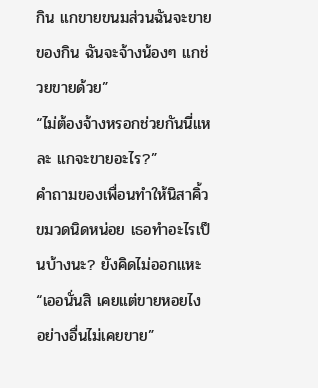กิน แกขายขนมส่วนฉันจะขายของกิน ฉันจะจ้างน้องๆ แกช่วยขายด้วย”
“ไม่ต้องจ้างหรอกช่วยกันนี่แหละ แกจะขายอะไร?”
คำถามของเพื่อนทำให้นิสาคิ้วขมวดนิดหน่อย เธอทำอะไรเป็นบ้างนะ? ยังคิดไม่ออกแหะ
“เออนั่นสิ เคยแต่ขายหอยไง อย่างอื่นไม่เคยขาย”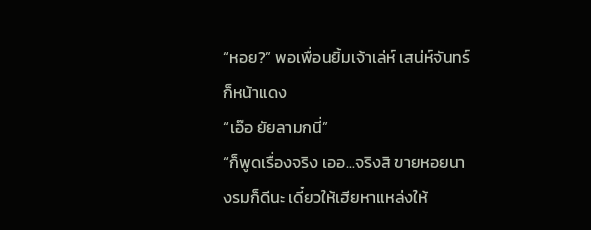“หอย?” พอเพื่อนยิ้มเจ้าเล่ห์ เสน่ห์จันทร์ก็หน้าแดง
“เอ๊อ ยัยลามกนี่”
“ก็พูดเรื่องจริง เออ...จริงสิ ขายหอยนางรมก็ดีนะ เดี๋ยวให้เฮียหาแหล่งให้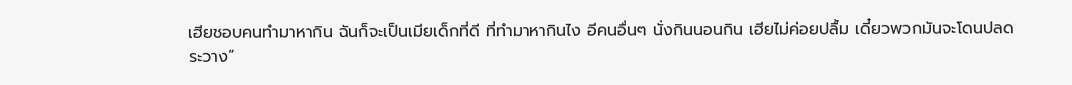เฮียชอบคนทำมาหากิน ฉันก็จะเป็นเมียเด็กที่ดี ที่ทำมาหากินไง อีคนอื่นๆ นั่งกินนอนกิน เฮียไม่ค่อยปลื้ม เดี๋ยวพวกมันจะโดนปลดระวาง”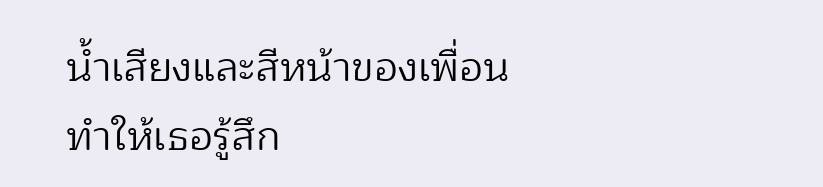น้ำเสียงและสีหน้าของเพื่อน ทำให้เธอรู้สึก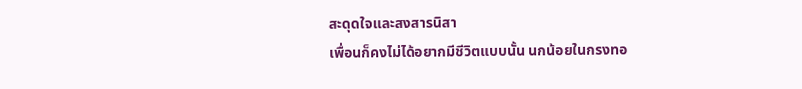สะดุดใจและสงสารนิสา
เพื่อนก็คงไม่ได้อยากมีชีวิตแบบนั้น นกน้อยในกรงทอ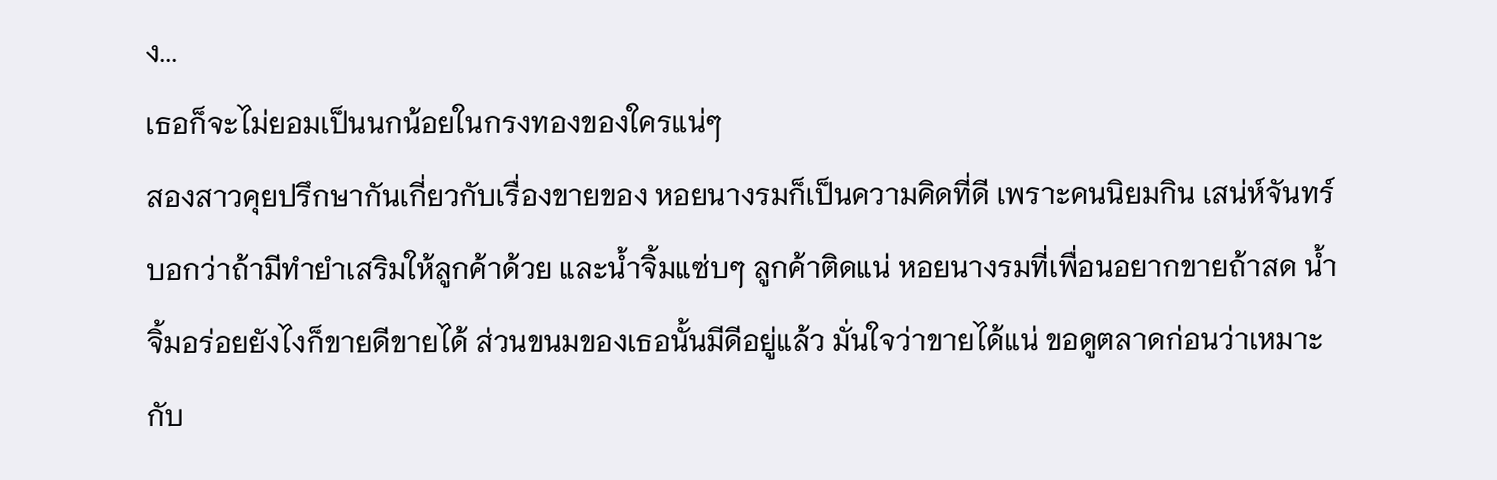ง...
เธอก็จะไม่ยอมเป็นนกน้อยในกรงทองของใครแน่ๆ
สองสาวคุยปรึกษากันเกี่ยวกับเรื่องขายของ หอยนางรมก็เป็นความคิดที่ดี เพราะคนนิยมกิน เสน่ห์จันทร์บอกว่าถ้ามีทำยำเสริมให้ลูกค้าด้วย และน้ำจิ้มแซ่บๆ ลูกค้าติดแน่ หอยนางรมที่เพื่อนอยากขายถ้าสด น้ำจิ้มอร่อยยังไงก็ขายดีขายได้ ส่วนขนมของเธอนั้นมีดีอยู่แล้ว มั่นใจว่าขายได้แน่ ขอดูตลาดก่อนว่าเหมาะกับ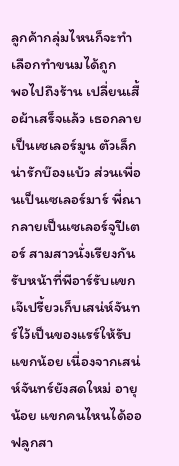ลูกค้ากลุ่มไหนก็จะทำเลือกทำขนมได้ถูก
พอไปถึงร้าน เปลี่ยนเสื้อผ้าเสร็จแล้ว เธอกลายเป็นเซเลอร์มูน ตัวเล็กน่ารักบ๊องแบ้ว ส่วนเพื่อนเป็นเซเลอร์มาร์ พี่ณากลายเป็นเซเลอร์จูปีเตอร์ สามสาวนั่งเรียงกันรับหน้าที่พีอาร์รับแขก เจ๊เปรี้ยวเก็บเสน่ห์จันทร์ไว้เป็นของแรร์ให้รับแขกน้อย เนื่องจากเสน่ห์จันทร์ยังสดใหม่ อายุน้อย แขกคนไหนได้ออฟลูกสา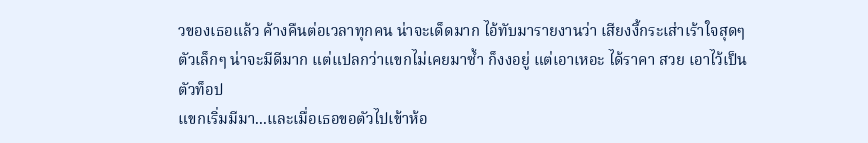วของเธอแล้ว ค้างคืนต่อเวลาทุกคน น่าจะเด็ดมาก ไอ้ทับมารายงานว่า เสียงงี้กระเส่าเร้าใจสุดๆ ตัวเล็กๆ น่าจะมีดีมาก แต่แปลกว่าแขกไม่เคยมาซ้ำ ก็งงอยู่ แต่เอาเหอะ ได้ราคา สวย เอาไว้เป็นตัวท็อป
แขกเริ่มมีมา...และเมื่อเธอขอตัวไปเข้าห้อ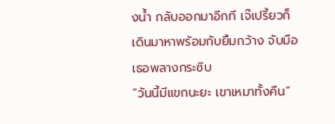งน้ำ กลับออกมาอีกที เจ๊เปรี้ยวก็เดินมาหาพร้อมกับยิ้มกว้าง จับมือเธอพลางกระซิบ
“วันนี้มีแขกนะยะ เขาเหมาทั้งคืน”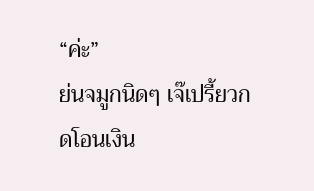“ค่ะ”
ย่นจมูกนิดๆ เจ๊เปรี้ยวกดโอนเงิน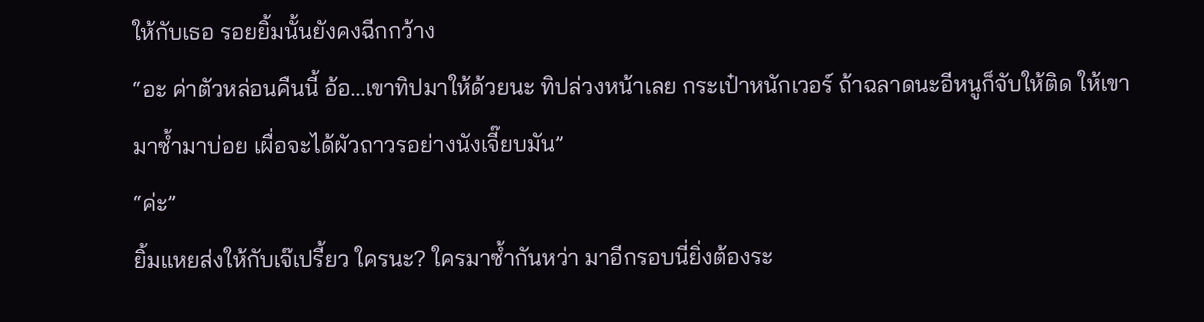ให้กับเธอ รอยยิ้มนั้นยังคงฉีกกว้าง
“อะ ค่าตัวหล่อนคืนนี้ อ้อ...เขาทิปมาให้ด้วยนะ ทิปล่วงหน้าเลย กระเป๋าหนักเวอร์ ถ้าฉลาดนะอีหนูก็จับให้ติด ให้เขามาซ้ำมาบ่อย เผื่อจะได้ผัวถาวรอย่างนังเจี๊ยบมัน”
“ค่ะ”
ยิ้มแหยส่งให้กับเจ๊เปรี้ยว ใครนะ? ใครมาซ้ำกันหว่า มาอีกรอบนี่ยิ่งต้องระ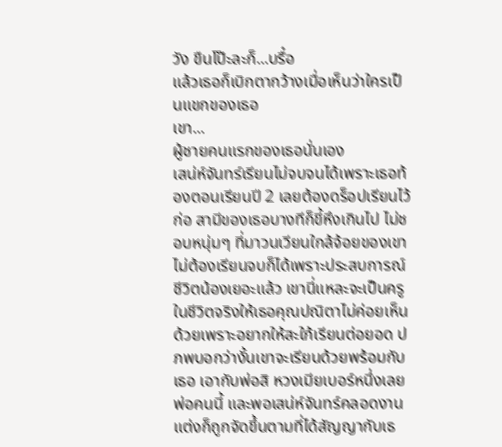วัง ขืนโป๊ะละก็...บรื๋อ
แล้วเธอก็เบิกตากว้างเมื่อเห็นว่าใครเป็นแขกของเธอ
เขา...
ผู้ชายคนแรกของเธอนั่นเอง
เสน่ห์จันทร์เรียนไม่จบจนได้เพราะเธอท้องตอนเรียนปี 2 เลยต้องดร็อปเรียนไว้ก่อ สามีของเธอบางทีก็ขี้หึงเกินไป ไม่ชอบหนุ่มๆ ที่มาวนเวียนใกล้จ้อยของเขา ไม่ต้องเรียนจบก็ได้เพราะประสบการณ์ชีวิตน้องเยอะแล้ว เขานี่แหละจะเป็นครูในชีวิตจริงให้เธอคุณปณิตาไม่ค่อยเห็นด้วยเพราะอยากให้สะใภ้เรียนต่อยอด ปภพบอกว่างั้นเขาจะเรียนด้วยพร้อมกับเธอ เอากับพ่อสิ หวงเมียเบอร์หนึ่งเลยพ่อคนนี้ และพอเสน่ห์จันทร์คลอดงานแต่งก็ถูกจัดขึ้นตามที่ได้สัญญากับเธ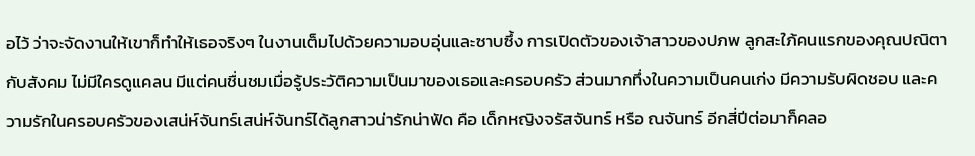อไว้ ว่าจะจัดงานให้เขาก็ทำให้เธอจริงๆ ในงานเต็มไปด้วยความอบอุ่นและซาบซึ้ง การเปิดตัวของเจ้าสาวของปภพ ลูกสะใภ้คนแรกของคุณปณิตากับสังคม ไม่มีใครดูแคลน มีแต่คนชื่นชมเมื่อรู้ประวัติความเป็นมาของเธอและครอบครัว ส่วนมากทึ่งในความเป็นคนเก่ง มีความรับผิดชอบ และความรักในครอบครัวของเสน่ห์จันทร์เสน่ห์จันทร์ได้ลูกสาวน่ารักน่าฟัด คือ เด็กหญิงจรัสจันทร์ หรือ ณจันทร์ อีกสี่ปีต่อมาก็คลอ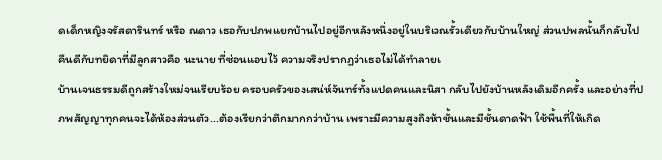ดเด็กหญิงจรัสดารินทร์ หรือ ณดาว เธอกับปภพแยกบ้านไปอยู่อีกหลังหนึ่งอยู่ในบริเวณรั้วเดียวกับบ้านใหญ่ ส่วนปพลนั้นก็กลับไปคืนดีกับทยิดาที่มีลูกสาวคือ นะนาย ที่ซ่อนแอบไว้ ความจริงปรากฏว่าเธอไม่ได้ทำลายเ
บ้านเจนธรรมดีถูกสร้างใหม่จนเรียบร้อย ครอบครัวของเสน่ห์จันทร์ทั้งแปดคนและนิสา กลับไปยังบ้านหลังเดิมอีกครั้ง และอย่างที่ปภพสัญญาทุกคนจะได้ห้องส่วนตัว...ต้องเรียกว่าตึกมากกว่าบ้าน เพราะมีความสูงถึงห้าชั้นและมีชั้นดาดฟ้า ใช้พื้นที่ให้เกิด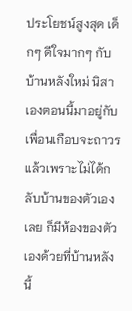ประโยชน์สูงสุด เด็กๆ ดีใจมากๆ กับบ้านหลังใหม่ นิสาเองตอนนี้มาอยู่กับเพื่อนเกือบจะถาวรแล้วเพราะไม่ได้กลับบ้านของตัวเองเลย ก็มีห้องของตัวเองด้วยที่บ้านหลังนี้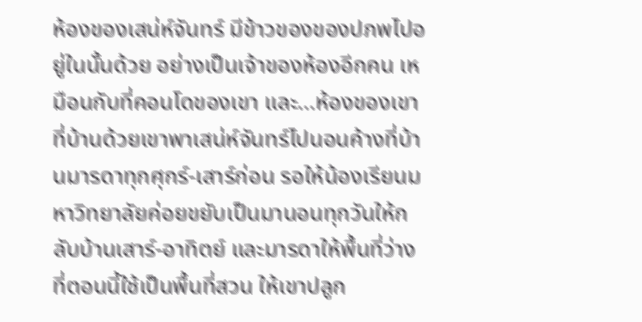ห้องของเสน่ห์จันทร์ มีข้าวของของปภพไปอยู่ในนั้นด้วย อย่างเป็นเจ้าของห้องอีกคน เหมือนกับที่คอนโดของเขา และ...ห้องของเขาที่บ้านด้วยเขาพาเสน่ห์จันทร์ไปนอนค้างที่บ้านมารดาทุกศุกร์-เสาร์ก่อน รอให้น้องเรียนมหาวิทยาลัยค่อยขยับเป็นมานอนทุกวันให้กลับบ้านเสาร์-อาทิตย์ และมารดาให้พื้นที่ว่างที่ตอนนี้ใช้เป็นพื้นที่สวน ให้เขาปลูก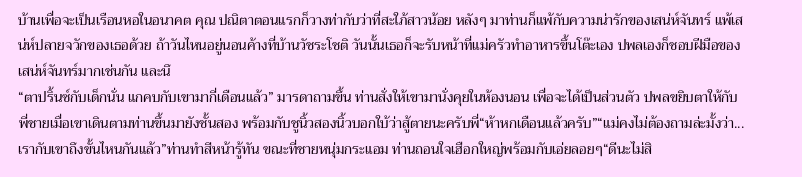บ้านเพื่อจะเป็นเรือนหอในอนาคต คุณ ปณิตาตอนแรกก็วางท่ากับว่าที่สะใภ้สาวน้อย หลังๆ มาท่านก็แพ้กับความน่ารักของเสน่ห์จันทร์ แพ้เสน่ห์ปลายจวักของเธอด้วย ถ้าวันไหนอยู่นอนค้างที่บ้านวัชระโชติ วันนั้นเธอก็จะรับหน้าที่แม่ครัวทำอาหารขึ้นโต๊ะเอง ปพลเองก็ชอบฝีมือของเสน่ห์จันทร์มากเช่นกัน และนึ
“ตาปริ้นซ์กับเด็กนั่น แกคบกับเขามากี่เดือนแล้ว” มารดาถามขึ้น ท่านสั่งให้เขามานั่งคุยในห้องนอน เพื่อจะได้เป็นส่วนตัว ปพลขยิบตาให้กับพี่ชายเมื่อเขาเดินตามท่านขึ้นมายังชั้นสอง พร้อมกับชูนิ้วสองนิ้วบอกใบ้ว่าสู้ตายนะครับพี่“ห้าหกเดือนแล้วครับ”“แม่คงไม่ต้องถามล่ะมั้งว่า...เรากับเขาถึงขั้นไหนกันแล้ว”ท่านทำสีหน้ารู้ทัน ขณะที่ชายหนุ่มกระแอม ท่านถอนใจเฮือกใหญ่พร้อมกับเอ่ยลอยๆ“ดีนะไม่สิ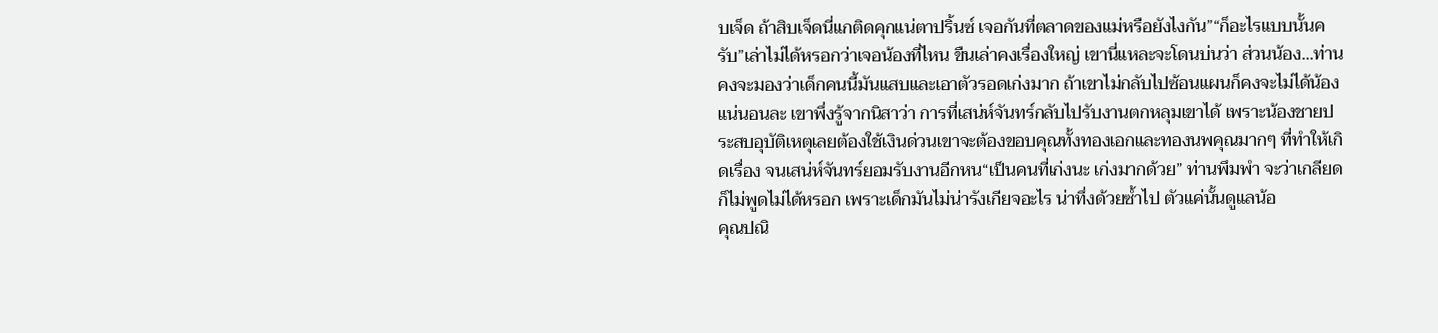บเจ็ด ถ้าสิบเจ็ดนี่แกติดคุกแน่ตาปริ้นซ์ เจอกันที่ตลาดของแม่หรือยังไงกัน”“ก็อะไรแบบนั้นครับ”เล่าไม่ได้หรอกว่าเจอน้องที่ไหน ขืนเล่าคงเรื่องใหญ่ เขานี่แหละจะโดนบ่นว่า ส่วนน้อง...ท่านคงจะมองว่าเด็กคนนี้มันแสบและเอาตัวรอดเก่งมาก ถ้าเขาไม่กลับไปซ้อนแผนก็คงจะไม่ได้น้องแน่นอนละ เขาพึ่งรู้จากนิสาว่า การที่เสน่ห์จันทร์กลับไปรับงานตกหลุมเขาได้ เพราะน้องชายประสบอุบัติเหตุเลยต้องใช้เงินด่วนเขาจะต้องขอบคุณทั้งทองเอกและทองนพคุณมากๆ ที่ทำให้เกิดเรื่อง จนเสน่ห์จันทร์ยอมรับงานอีกหน“เป็นคนที่เก่งนะ เก่งมากด้วย” ท่านพึมพำ จะว่าเกลียดก็ไม่พูดไม่ได้หรอก เพราะเด็กมันไม่น่ารังเกียจอะไร น่าทึ่งด้วยซ้ำไป ตัวแค่นั้นดูแลน้อ
คุณปณิ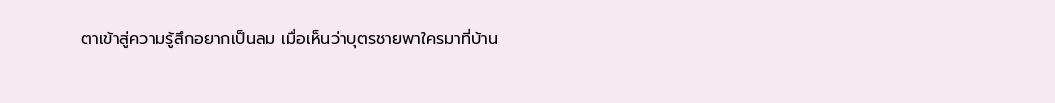ตาเข้าสู่ความรู้สึกอยากเป็นลม เมื่อเห็นว่าบุตรชายพาใครมาที่บ้าน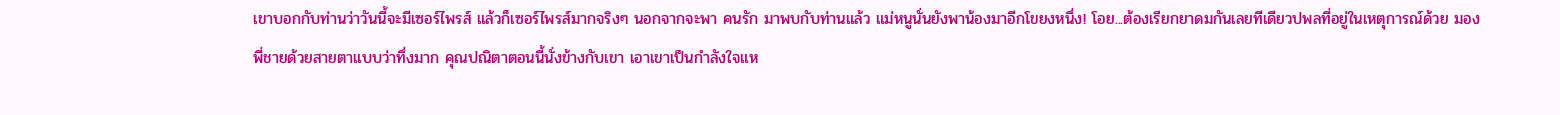เขาบอกกับท่านว่าวันนี้จะมีเซอร์ไพรส์ แล้วก็เซอร์ไพรส์มากจริงๆ นอกจากจะพา คนรัก มาพบกับท่านแล้ว แม่หนูนั่นยังพาน้องมาอีกโขยงหนึ่ง! โอย...ต้องเรียกยาดมกันเลยทีเดียวปพลที่อยู่ในเหตุการณ์ด้วย มองพี่ชายด้วยสายตาแบบว่าทึ่งมาก คุณปณิตาตอนนี้นั่งข้างกับเขา เอาเขาเป็นกำลังใจแห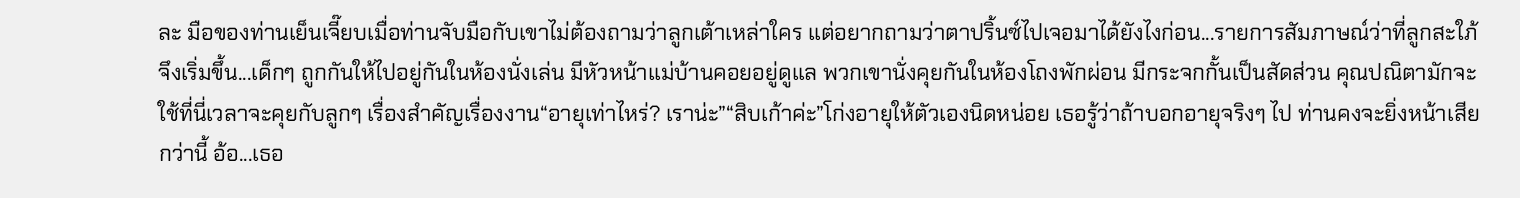ละ มือของท่านเย็นเจี๊ยบเมื่อท่านจับมือกับเขาไม่ต้องถามว่าลูกเต้าเหล่าใคร แต่อยากถามว่าตาปริ้นซ์ไปเจอมาได้ยังไงก่อน...รายการสัมภาษณ์ว่าที่ลูกสะใภ้จึงเริ่มขึ้น...เด็กๆ ถูกกันให้ไปอยู่กันในห้องนั่งเล่น มีหัวหน้าแม่บ้านคอยอยู่ดูแล พวกเขานั่งคุยกันในห้องโถงพักผ่อน มีกระจกกั้นเป็นสัดส่วน คุณปณิตามักจะใช้ที่นี่เวลาจะคุยกับลูกๆ เรื่องสำคัญเรื่องงาน“อายุเท่าไหร่? เราน่ะ”“สิบเก้าค่ะ”โก่งอายุให้ตัวเองนิดหน่อย เธอรู้ว่าถ้าบอกอายุจริงๆ ไป ท่านคงจะยิ่งหน้าเสียกว่านี้ อ้อ...เธอ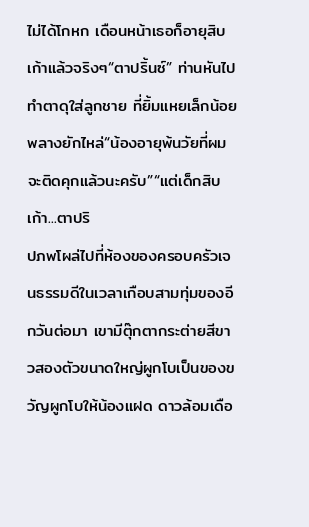ไม่ได้โกหก เดือนหน้าเธอก็อายุสิบเก้าแล้วจริงๆ“ตาปริ้นซ์” ท่านหันไปทำตาดุใส่ลูกชาย ที่ยิ้มแหยเล็กน้อย พลางยักไหล่“น้องอายุพ้นวัยที่ผมจะติดคุกแล้วนะครับ”“แต่เด็กสิบเก้า...ตาปริ
ปภพโผล่ไปที่ห้องของครอบครัวเจนธรรมดีในเวลาเกือบสามทุ่มของอีกวันต่อมา เขามีตุ๊กตากระต่ายสีขาวสองตัวขนาดใหญ่ผูกโบเป็นของขวัญผูกโบให้น้องแฝด ดาวล้อมเดือ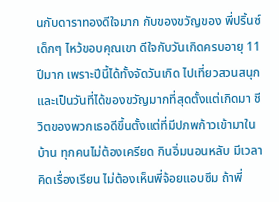นกับดาราทองดีใจมาก กับของขวัญของ พี่ปริ้นซ์ เด็กๆ ไหว้ขอบคุณเขา ดีใจกับวันเกิดครบอายุ 11 ปีมาก เพราะปีนี้ได้ทั้งจัดวันเกิด ไปเที่ยวสวนสนุก และเป็นวันที่ได้ของขวัญมากที่สุดตั้งแต่เกิดมา ชีวิตของพวกเธอดีขึ้นตั้งแต่ที่มีปภพก้าวเข้ามาในบ้าน ทุกคนไม่ต้องเครียด กินอิ่มนอนหลับ มีเวลาคิดเรื่องเรียน ไม่ต้องเห็นพี่จ้อยแอบซึม ถ้าพี่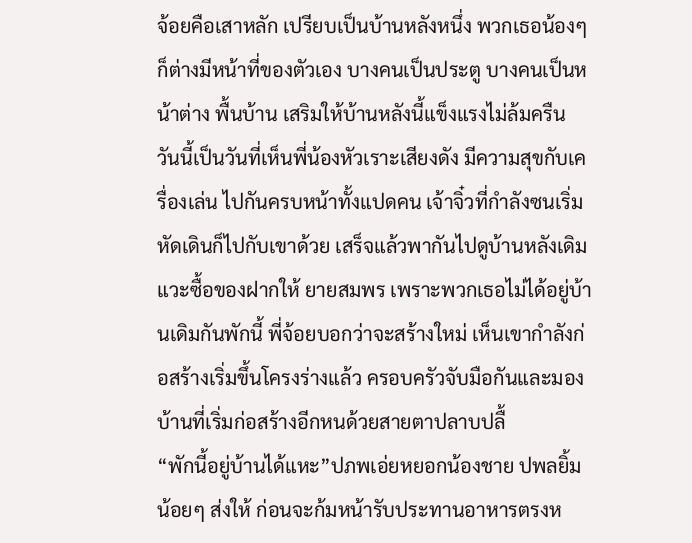จ้อยคือเสาหลัก เปรียบเป็นบ้านหลังหนึ่ง พวกเธอน้องๆ ก็ต่างมีหน้าที่ของตัวเอง บางคนเป็นประตู บางคนเป็นหน้าต่าง พื้นบ้าน เสริมให้บ้านหลังนี้แข็งแรงไม่ล้มครืน วันนี้เป็นวันที่เห็นพี่น้องหัวเราะเสียงดัง มีความสุขกับเครื่องเล่น ไปกันครบหน้าทั้งแปดคน เจ้าจิ๋วที่กำลังซนเริ่มหัดเดินก็ไปกับเขาด้วย เสร็จแล้วพากันไปดูบ้านหลังเดิมแวะซื้อของฝากให้ ยายสมพร เพราะพวกเธอไม่ได้อยู่บ้านเดิมกันพักนี้ พี่จ้อยบอกว่าจะสร้างใหม่ เห็นเขากำลังก่อสร้างเริ่มขึ้นโครงร่างแล้ว ครอบครัวจับมือกันและมองบ้านที่เริ่มก่อสร้างอีกหนด้วยสายตาปลาบปลื้
“พักนี้อยู่บ้านได้แหะ”ปภพเอ่ยหยอกน้องชาย ปพลยิ้มน้อยๆ ส่งให้ ก่อนจะก้มหน้ารับประทานอาหารตรงห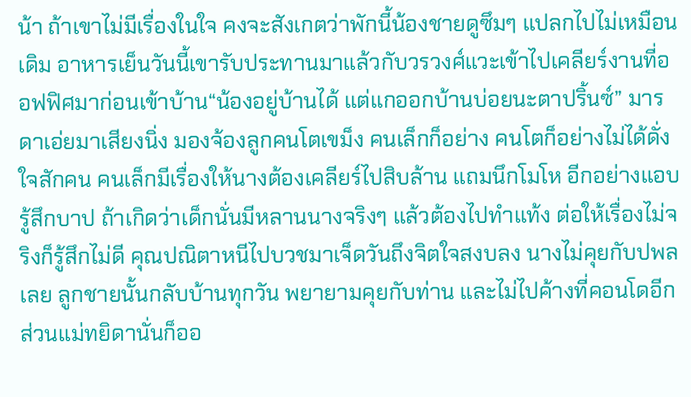น้า ถ้าเขาไม่มีเรื่องในใจ คงจะสังเกตว่าพักนี้น้องชายดูซึมๆ แปลกไปไม่เหมือนเดิม อาหารเย็นวันนี้เขารับประทานมาแล้วกับวรวงศ์แวะเข้าไปเคลียร์งานที่ออฟฟิศมาก่อนเข้าบ้าน“น้องอยู่บ้านได้ แต่แกออกบ้านบ่อยนะตาปริ้นซ์” มารดาเอ่ยมาเสียงนิ่ง มองจ้องลูกคนโตเขม็ง คนเล็กก็อย่าง คนโตก็อย่างไม่ได้ดั่งใจสักคน คนเล็กมีเรื่องให้นางต้องเคลียร์ไปสิบล้าน แถมนึกโมโห อีกอย่างแอบรู้สึกบาป ถ้าเกิดว่าเด็กนั่นมีหลานนางจริงๆ แล้วต้องไปทำแท้ง ต่อให้เรื่องไม่จริงก็รู้สึกไม่ดี คุณปณิตาหนีไปบวชมาเจ็ดวันถึงจิตใจสงบลง นางไม่คุยกับปพลเลย ลูกชายนั้นกลับบ้านทุกวัน พยายามคุยกับท่าน และไม่ไปค้างที่คอนโดอีก ส่วนแม่ทยิดานั่นก็ออ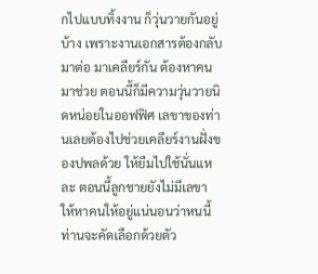กไปแบบทิ้งงาน ก็วุ่นวายกันอยู่บ้าง เพราะงานเอกสารต้องกลับมาต่อ มาเคลียร์กัน ต้องหาคนมาช่วย ตอนนี้ก็มีความวุ่นวายนิดหน่อยในออฟฟิศ เลขาของท่านเลยต้องไปช่วยเคลียร์งานฝั่งของปพลด้วย ให้ยืมไปใช้นั่นแหละ ตอนนี้ลูกชายยังไม่มีเลขา ให้หาคนให้อยู่แน่นอนว่าหนนี้ท่านจะคัดเลือกด้วยตัว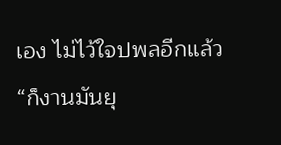เอง ไม่ไว้ใจปพลอีกแล้ว“ก็งานมันยุ